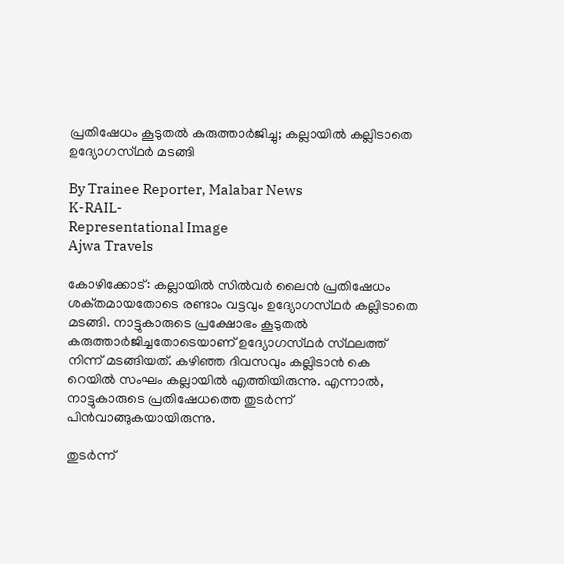പ്രതിഷേധം കൂടുതൽ കരുത്താർജിച്ചു; കല്ലായിൽ കല്ലിടാതെ ഉദ്യോഗസ്‌ഥർ മടങ്ങി

By Trainee Reporter, Malabar News
K-RAIL-
Representational Image
Ajwa Travels

കോഴിക്കോട്: കല്ലായിൽ സിൽവർ ലൈൻ പ്രതിഷേധം ശക്‌തമായതോടെ രണ്ടാം വട്ടവും ഉദ്യോഗസ്‌ഥർ കല്ലിടാതെ മടങ്ങി. നാട്ടുകാരുടെ പ്രക്ഷോഭം കൂടുതൽ കരുത്താർജിച്ചതോടെയാണ് ഉദ്യോഗസ്‌ഥർ സ്‌ഥലത്ത്‌ നിന്ന് മടങ്ങിയത്. കഴിഞ്ഞ ദിവസവും കല്ലിടാൻ കെ റെയിൽ സംഘം കല്ലായിൽ എത്തിയിരുന്നു. എന്നാൽ, നാട്ടുകാരുടെ പ്രതിഷേധത്തെ തുടർന്ന് പിൻവാങ്ങുകയായിരുന്നു.

തുടർന്ന്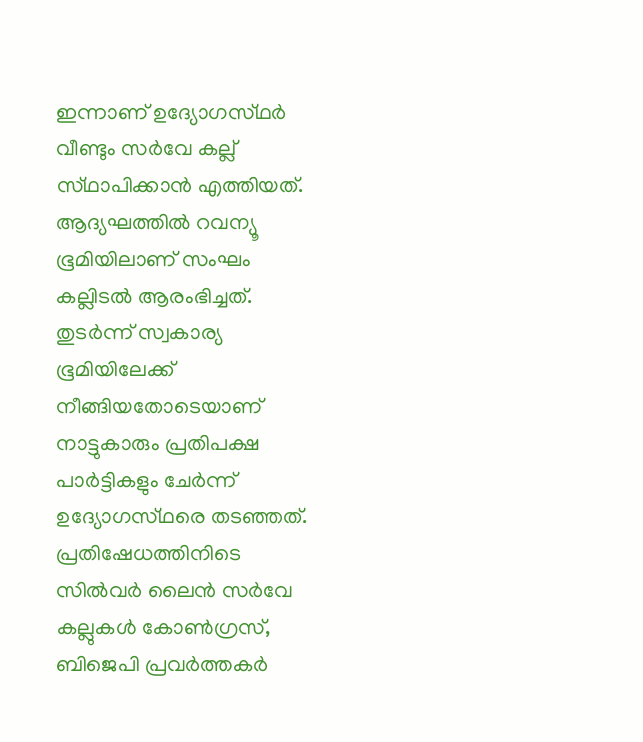ഇന്നാണ് ഉദ്യോഗസ്‌ഥർ വീണ്ടും സർവേ കല്ല് സ്‌ഥാപിക്കാൻ എത്തിയത്. ആദ്യഘത്തിൽ റവന്യൂ ഭൂമിയിലാണ് സംഘം കല്ലിടൽ ആരംഭിച്ചത്. തുടർന്ന് സ്വകാര്യ ഭൂമിയിലേക്ക് നീങ്ങിയതോടെയാണ് നാട്ടുകാരും പ്രതിപക്ഷ പാർട്ടികളും ചേർന്ന് ഉദ്യോഗസ്‌ഥരെ തടഞ്ഞത്. പ്രതിഷേധത്തിനിടെ സിൽവർ ലൈൻ സർവേ കല്ലുകൾ കോൺഗ്രസ്, ബിജെപി പ്രവർത്തകർ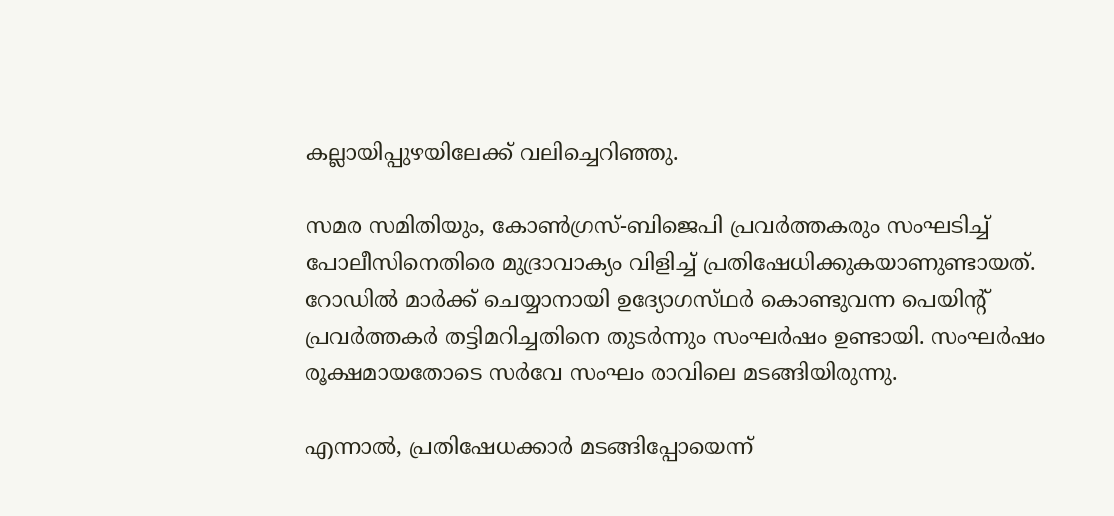കല്ലായിപ്പുഴയിലേക്ക് വലിച്ചെറിഞ്ഞു.

സമര സമിതിയും, കോൺഗ്രസ്-ബിജെപി പ്രവർത്തകരും സംഘടിച്ച് പോലീസിനെതിരെ മുദ്രാവാക്യം വിളിച്ച് പ്രതിഷേധിക്കുകയാണുണ്ടായത്. റോഡിൽ മാർക്ക് ചെയ്യാനായി ഉദ്യോഗസ്‌ഥർ കൊണ്ടുവന്ന പെയിന്റ് പ്രവർത്തകർ തട്ടിമറിച്ചതിനെ തുടർന്നും സംഘർഷം ഉണ്ടായി. സംഘർഷം രൂക്ഷമായതോടെ സർവേ സംഘം രാവിലെ മടങ്ങിയിരുന്നു.

എന്നാൽ, പ്രതിഷേധക്കാർ മടങ്ങിപ്പോയെന്ന്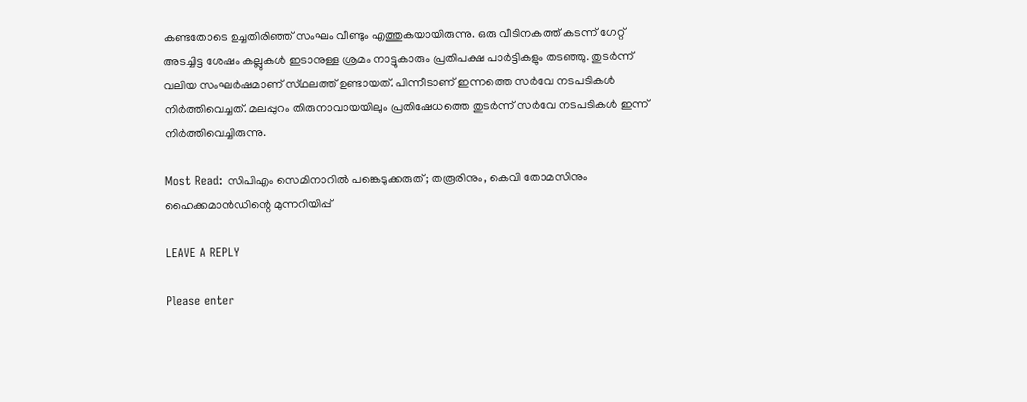കണ്ടതോടെ ഉച്ചതിരിഞ്ഞ് സംഘം വീണ്ടും എത്തുകയായിരുന്നു. ഒരു വീടിനകത്ത് കടന്ന് ഗേറ്റ് അടച്ചിട്ട ശേഷം കല്ലുകൾ ഇടാനുള്ള ശ്രമം നാട്ടുകാരും പ്രതിപക്ഷ പാർട്ടികളും തടഞ്ഞു. തുടർന്ന് വലിയ സംഘർഷമാണ് സ്‌ഥലത്ത്‌ ഉണ്ടായത്. പിന്നീടാണ് ഇന്നത്തെ സർവേ നടപടികൾ നിർത്തിവെച്ചത്. മലപ്പുറം തിരുനാവായയിലും പ്രതിഷേധത്തെ തുടർന്ന് സർവേ നടപടികൾ ഇന്ന് നിർത്തിവെച്ചിരുന്നു.

Most Read: സിപിഎം സെമിനാറിൽ പങ്കെടുക്കരുത്; തരൂരിനും, കെവി തോമസിനും ഹൈക്കമാൻഡിന്റെ മുന്നറിയിപ്പ്

LEAVE A REPLY

Please enter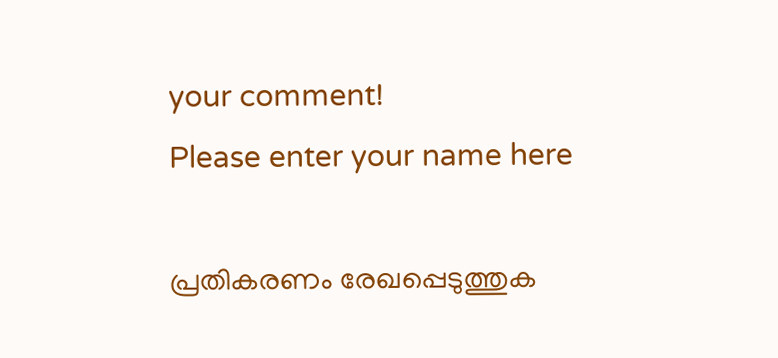your comment!
Please enter your name here

പ്രതികരണം രേഖപ്പെടുത്തുക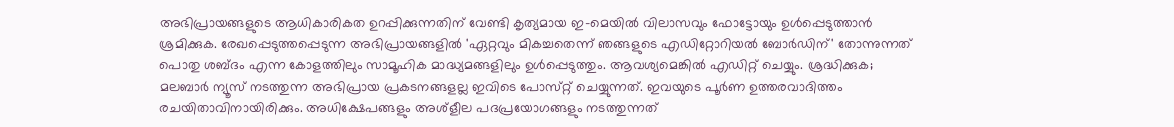അഭിപ്രായങ്ങളുടെ ആധികാരികത ഉറപ്പിക്കുന്നതിന് വേണ്ടി കൃത്യമായ ഇ-മെയിൽ വിലാസവും ഫോട്ടോയും ഉൾപ്പെടുത്താൻ ശ്രമിക്കുക. രേഖപ്പെടുത്തപ്പെടുന്ന അഭിപ്രായങ്ങളിൽ 'ഏറ്റവും മികച്ചതെന്ന് ഞങ്ങളുടെ എഡിറ്റോറിയൽ ബോർഡിന്' തോന്നുന്നത് പൊതു ശബ്‌ദം എന്ന കോളത്തിലും സാമൂഹിക മാദ്ധ്യമങ്ങളിലും ഉൾപ്പെടുത്തും. ആവശ്യമെങ്കിൽ എഡിറ്റ് ചെയ്യും. ശ്രദ്ധിക്കുക; മലബാർ ന്യൂസ് നടത്തുന്ന അഭിപ്രായ പ്രകടനങ്ങളല്ല ഇവിടെ പോസ്‌റ്റ് ചെയ്യുന്നത്. ഇവയുടെ പൂർണ ഉത്തരവാദിത്തം രചയിതാവിനായിരിക്കും. അധിക്ഷേപങ്ങളും അശ്‌ളീല പദപ്രയോഗങ്ങളും നടത്തുന്നത്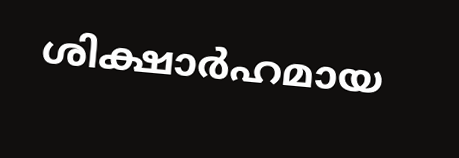ശിക്ഷാർഹമായ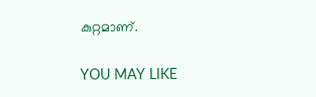കുറ്റമാണ്.

YOU MAY LIKE